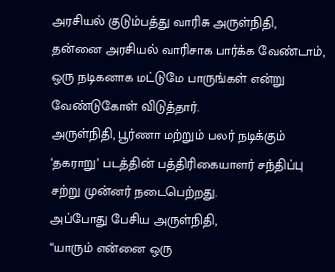அரசியல் குடும்பத்து வாரிசு அருள்நிதி, தன்னை அரசியல் வாரிசாக பார்க்க வேண்டாம், ஒரு நடிகனாக மட்டுமே பாருங்கள் என்று வேண்டுகோள் விடுத்தார்.
அருள்நிதி, பூர்ணா மற்றும் பலர் நடிக்கும் ‘தகராறு’ படத்தின் பத்திரிகையாளர் சந்திப்பு சற்று முன்னர் நடைபெற்றது.
அப்போது பேசிய அருள்நிதி,
“யாரும் என்னை ஒரு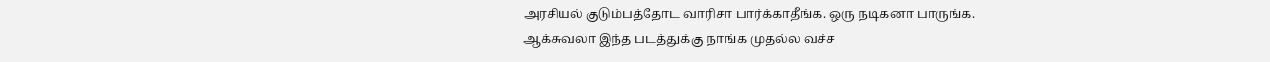அரசியல் குடும்பத்தோட வாரிசா பார்க்காதீங்க. ஒரு நடிகனா பாருங்க.
ஆக்சுவலா இந்த படத்துக்கு நாங்க முதல்ல வச்ச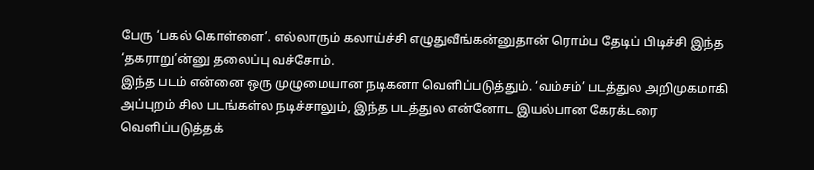பேரு ‘பகல் கொள்ளை’. எல்லாரும் கலாய்ச்சி எழுதுவீங்கன்னுதான் ரொம்ப தேடிப் பிடிச்சி இந்த ‘தகராறு’ன்னு தலைப்பு வச்சோம்.
இந்த படம் என்னை ஒரு முழுமையான நடிகனா வெளிப்படுத்தும். ‘வம்சம்’ படத்துல அறிமுகமாகி அப்புறம் சில படங்கள்ல நடிச்சாலும், இந்த படத்துல என்னோட இயல்பான கேரக்டரை வெளிப்படுத்தக்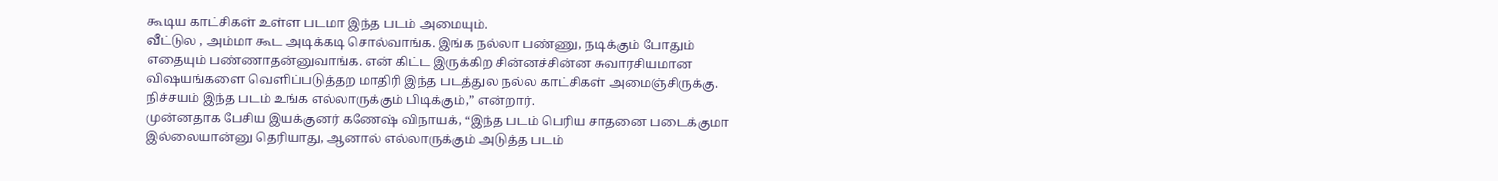கூடிய காட்சிகள் உள்ள படமா இந்த படம் அமையும்.
வீட்டுல , அம்மா கூட அடிக்கடி சொல்வாங்க. இங்க நல்லா பண்ணு, நடிக்கும் போதும் எதையும் பண்ணாதன்னுவாங்க. என் கிட்ட இருக்கிற சின்னச்சின்ன சுவாரசியமான விஷயங்களை வெளிப்படுத்தற மாதிரி இந்த படத்துல நல்ல காட்சிகள் அமைஞ்சிருக்கு.
நிச்சயம் இந்த படம் உங்க எல்லாருக்கும் பிடிக்கும்,” என்றார்.
முன்னதாக பேசிய இயக்குனர் கணேஷ் விநாயக், “இந்த படம் பெரிய சாதனை படைக்குமா இல்லையான்னு தெரியாது, ஆனால் எல்லாருக்கும் அடுத்த படம்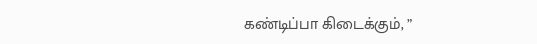கண்டிப்பா கிடைக்கும், ”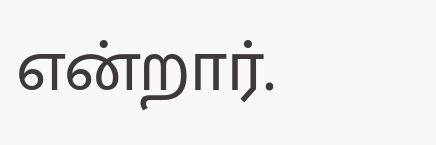என்றார்.